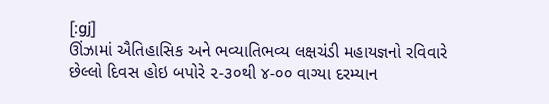[:gj]
ઊંઝામાં ઐતિહાસિક અને ભવ્યાતિભવ્ય લક્ષચંડી મહાયજ્ઞનો રવિવારે છેલ્લો દિવસ હોઇ બપોરે ૨-૩૦થી ૪-૦૦ વાગ્યા દરમ્યાન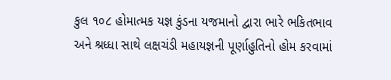કુલ ૧૦૮ હોમાત્મક યજ્ઞ કુંડના યજમાનો દ્વારા ભારે ભકિતભાવ અને શ્રધ્ધા સાથે લક્ષચંડી મહાયજ્ઞની પૂર્ણાહુતિનો હોમ કરવામાં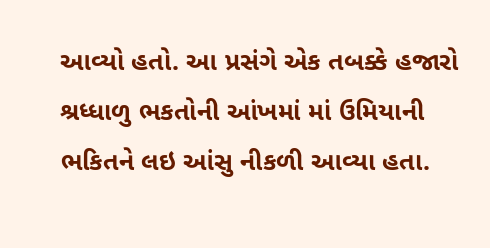આવ્યો હતો. આ પ્રસંગે એક તબક્કે હજારો શ્રધ્ધાળુ ભકતોની આંખમાં માં ઉમિયાની ભકિતને લઇ આંસુ નીકળી આવ્યા હતા.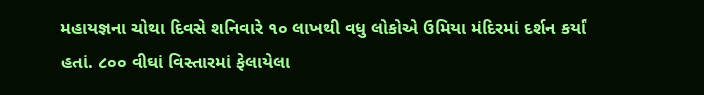મહાયજ્ઞના ચોથા દિવસે શનિવારે ૧૦ લાખથી વધુ લોકોએ ઉમિયા મંદિરમાં દર્શન કર્યાં હતાં. ૮૦૦ વીઘાં વિસ્તારમાં ફેલાયેલા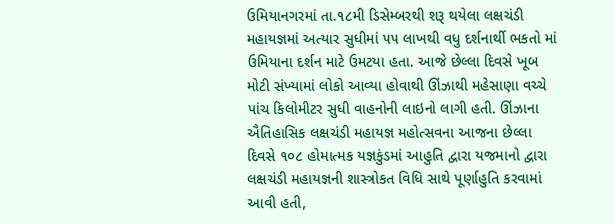ઉમિયાનગરમાં તા.૧૮મી ડિસેમ્બરથી શરૂ થયેલા લક્ષચંડી મહાયજ્ઞમાં અત્યાર સુધીમાં ૫૫ લાખથી વધુ દર્શનાર્થી ભકતો માં ઉમિયાના દર્શન માટે ઉમટયા હતા. આજે છેલ્લા દિવસે ખૂબ મોટી સંખ્યામાં લોકો આવ્યા હોવાથી ઊંઝાથી મહેસાણા વચ્ચે પાંચ કિલોમીટર સુધી વાહનોની લાઇનો લાગી હતી. ઊંઝાના ઐતિહાસિક લક્ષચંડી મહાયજ્ઞ મહોત્સવના આજના છેલ્લા દિવસે ૧૦૮ હોમાત્મક યજ્ઞકુંડમાં આહુતિ દ્વારા યજમાનો દ્વારા લક્ષચંડી મહાયજ્ઞની શાસ્ત્રોકત વિધિ સાથે પૂર્ણાહુતિ કરવામાં આવી હતી,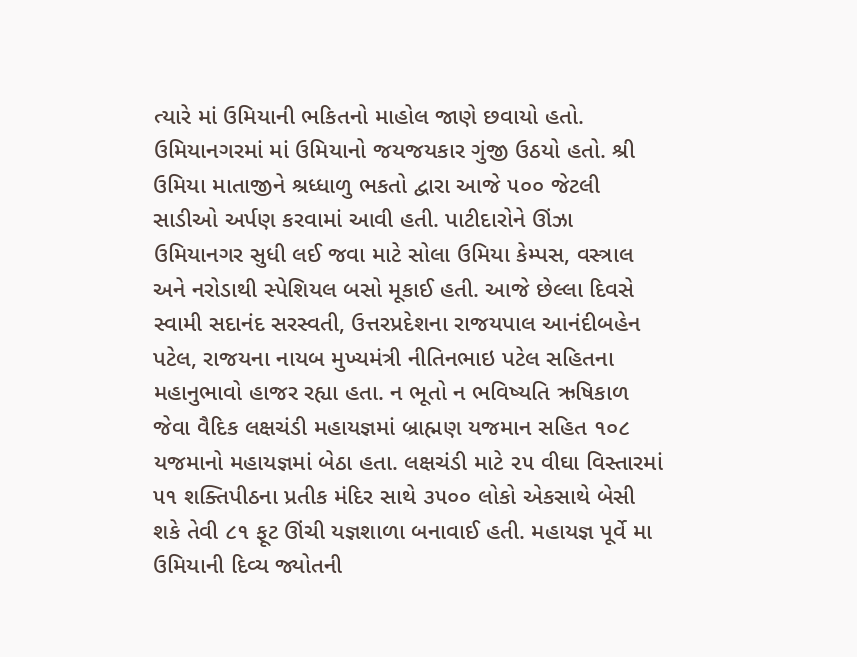ત્યારે માં ઉમિયાની ભકિતનો માહોલ જાણે છવાયો હતો. ઉમિયાનગરમાં માં ઉમિયાનો જયજયકાર ગુંજી ઉઠયો હતો. શ્રી ઉમિયા માતાજીને શ્રધ્ધાળુ ભકતો દ્વારા આજે ૫૦૦ જેટલી સાડીઓ અર્પણ કરવામાં આવી હતી. પાટીદારોને ઊંઝા ઉમિયાનગર સુધી લઈ જવા માટે સોલા ઉમિયા કેમ્પસ, વસ્ત્રાલ અને નરોડાથી સ્પેશિયલ બસો મૂકાઈ હતી. આજે છેલ્લા દિવસે સ્વામી સદાનંદ સરસ્વતી, ઉત્તરપ્રદેશના રાજયપાલ આનંદીબહેન પટેલ, રાજયના નાયબ મુખ્યમંત્રી નીતિનભાઇ પટેલ સહિતના મહાનુભાવો હાજર રહ્યા હતા. ન ભૂતો ન ભવિષ્યતિ ઋષિકાળ જેવા વૈદિક લક્ષચંડી મહાયજ્ઞમાં બ્રાહ્મણ યજમાન સહિત ૧૦૮ યજમાનો મહાયજ્ઞમાં બેઠા હતા. લક્ષચંડી માટે ૨૫ વીઘા વિસ્તારમાં ૫૧ શક્તિપીઠના પ્રતીક મંદિર સાથે ૩૫૦૦ લોકો એકસાથે બેસી શકે તેવી ૮૧ ફૂટ ઊંચી યજ્ઞશાળા બનાવાઈ હતી. મહાયજ્ઞ પૂર્વે મા ઉમિયાની દિવ્ય જ્યોતની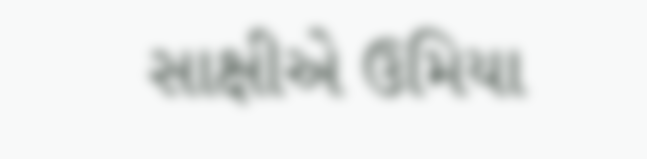સાક્ષીએ ઉમિયા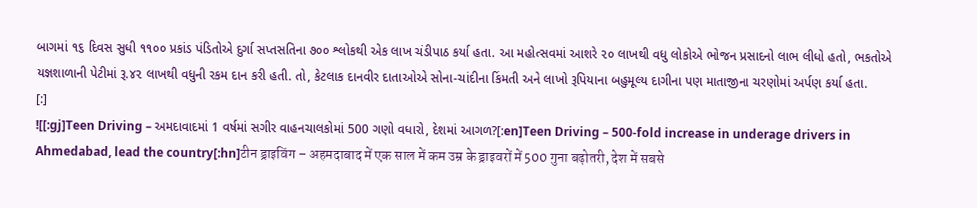બાગમાં ૧૬ દિવસ સુધી ૧૧૦૦ પ્રકાંડ પંડિતોએ દુર્ગા સપ્તસતિના ૭૦૦ શ્લોકથી એક લાખ ચંડીપાઠ કર્યા હતા. આ મહોત્સવમાં આશરે ૨૦ લાખથી વધુ લોકોએ ભોજન પ્રસાદનો લાભ લીધો હતો, ભકતોએ યજ્ઞશાળાની પેટીમાં રૂ.૪૨ લાખથી વધુની રકમ દાન કરી હતી. તો, કેટલાક દાનવીર દાતાઓએ સોના-ચાંદીના કિંમતી અને લાખો રૂપિયાના બહુમૂલ્ય દાગીના પણ માતાજીના ચરણોમાં અર્પણ કર્યા હતા.
[:]
![[:gj]Teen Driving – અમદાવાદમાં 1 વર્ષમાં સગીર વાહનચાલકોમાં 500 ગણો વધારો, દેશમાં આગળ?[:en]Teen Driving – 500-fold increase in underage drivers in Ahmedabad, lead the country[:hn]टीन ड्राइविंग – अहमदाबाद में एक साल में कम उम्र के ड्राइवरों में 500 गुना बढ़ोतरी, देश में सबसे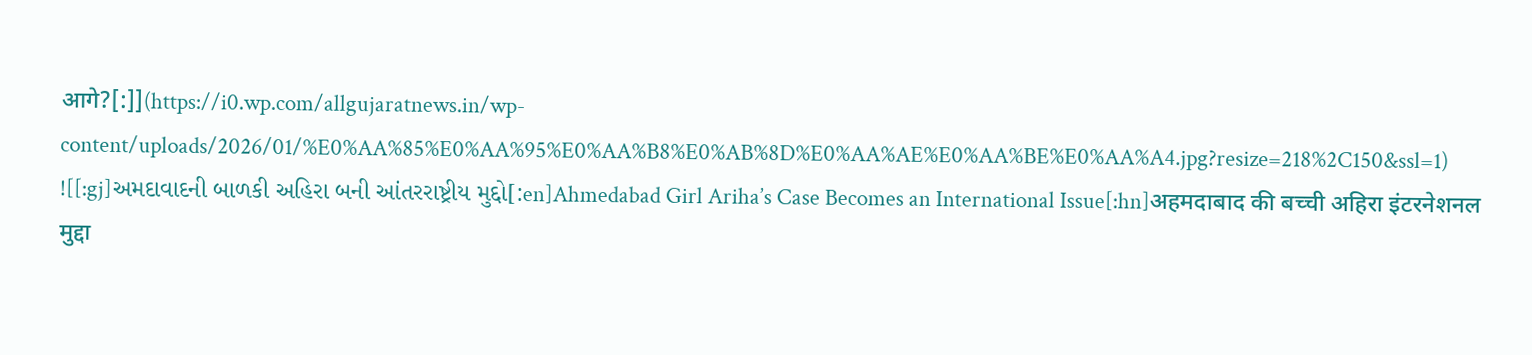आगे?[:]](https://i0.wp.com/allgujaratnews.in/wp-content/uploads/2026/01/%E0%AA%85%E0%AA%95%E0%AA%B8%E0%AB%8D%E0%AA%AE%E0%AA%BE%E0%AA%A4.jpg?resize=218%2C150&ssl=1)
![[:gj]અમદાવાદની બાળકી અહિરા બની આંતરરાષ્ટ્રીય મુદ્દો[:en]Ahmedabad Girl Ariha’s Case Becomes an International Issue[:hn]अहमदाबाद की बच्ची अहिरा इंटरनेशनल मुद्दा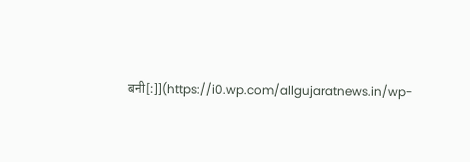बनी[:]](https://i0.wp.com/allgujaratnews.in/wp-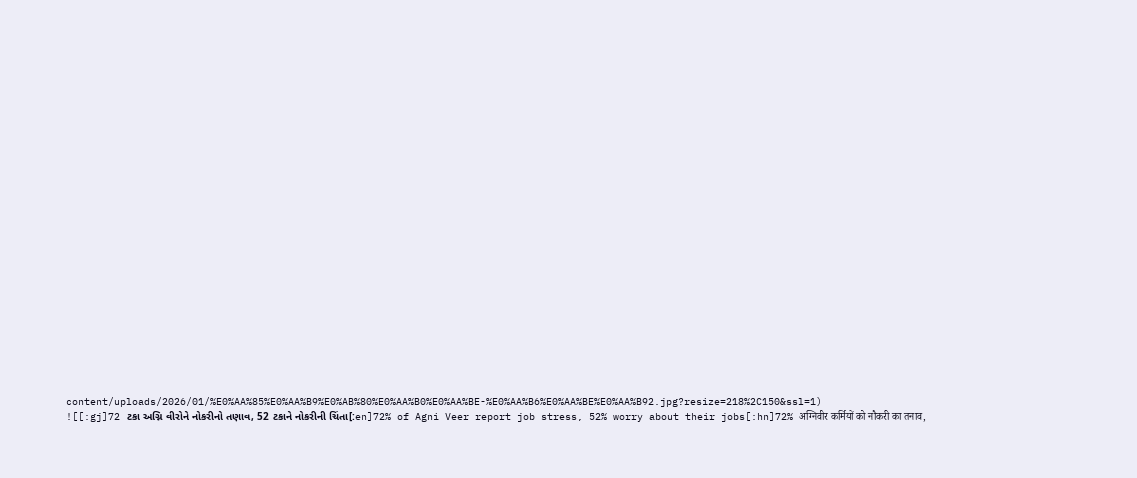content/uploads/2026/01/%E0%AA%85%E0%AA%B9%E0%AB%80%E0%AA%B0%E0%AA%BE-%E0%AA%B6%E0%AA%BE%E0%AA%B92.jpg?resize=218%2C150&ssl=1)
![[:gj]72 ટકા અગ્નિ વીરોને નોકરીનો તણાવ, 52 ટકાને નોકરીની ચિંતા[:en]72% of Agni Veer report job stress, 52% worry about their jobs[:hn]72% अग्निवीर कर्मियों को नौकरी का तनाव,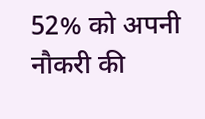52% को अपनी नौकरी की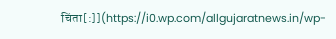चिंता[:]](https://i0.wp.com/allgujaratnews.in/wp-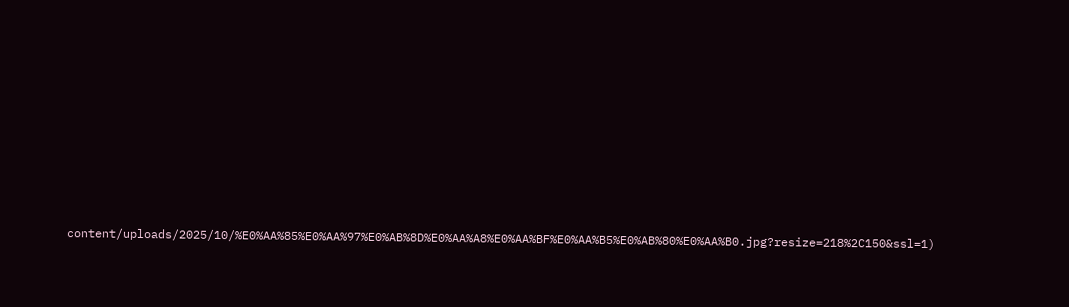content/uploads/2025/10/%E0%AA%85%E0%AA%97%E0%AB%8D%E0%AA%A8%E0%AA%BF%E0%AA%B5%E0%AB%80%E0%AA%B0.jpg?resize=218%2C150&ssl=1)